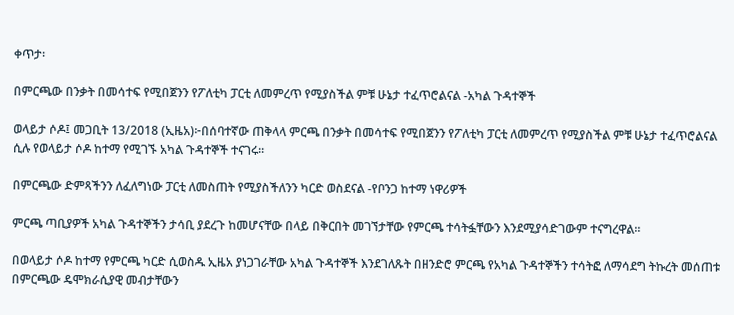ቀጥታ፡

በምርጫው በንቃት በመሳተፍ የሚበጀንን የፖለቲካ ፓርቲ ለመምረጥ የሚያስችል ምቹ ሁኔታ ተፈጥሮልናል -አካል ጉዳተኞች

ወላይታ ሶዶ፤ መጋቢት 13/2018 (ኢዜአ)፦በሰባተኛው ጠቅላላ ምርጫ በንቃት በመሳተፍ የሚበጀንን የፖለቲካ ፓርቲ ለመምረጥ የሚያስችል ምቹ ሁኔታ ተፈጥሮልናል ሲሉ የወላይታ ሶዶ ከተማ የሚገኙ አካል ጉዳተኞች ተናገሩ።

በምርጫው ድምጻችንን ለፈለግነው ፓርቲ ለመስጠት የሚያስችለንን ካርድ ወስደናል -የቦንጋ ከተማ ነዋሪዎች

ምርጫ ጣቢያዎች አካል ጉዳተኞችን ታሳቢ ያደረጉ ከመሆናቸው በላይ በቅርበት መገኘታቸው የምርጫ ተሳትፏቸውን እንደሚያሳድገውም ተናግረዋል።

በወላይታ ሶዶ ከተማ የምርጫ ካርድ ሲወስዱ ኢዜአ ያነጋገራቸው አካል ጉዳተኞች እንደገለጹት በዘንድሮ ምርጫ የአካል ጉዳተኞችን ተሳትፎ ለማሳደግ ትኩረት መሰጠቱ በምርጫው ዴሞክራሲያዊ መብታቸውን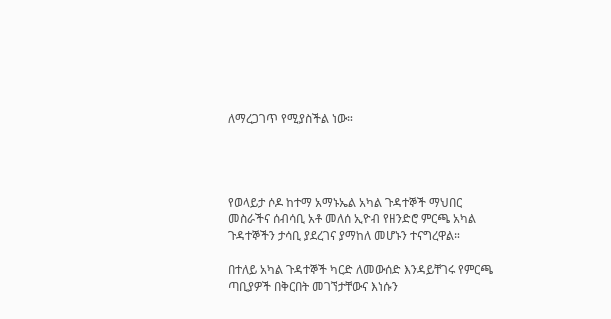ለማረጋገጥ የሚያስችል ነው።




የወላይታ ሶዶ ከተማ አማኑኤል አካል ጉዳተኞች ማህበር መስራችና ሰብሳቢ አቶ መለሰ ኢዮብ የዘንድሮ ምርጫ አካል ጉዳተኞችን ታሳቢ ያደረገና ያማከለ መሆኑን ተናግረዋል።

በተለይ አካል ጉዳተኞች ካርድ ለመውሰድ እንዳይቸገሩ የምርጫ ጣቢያዎች በቅርበት መገኘታቸውና እነሱን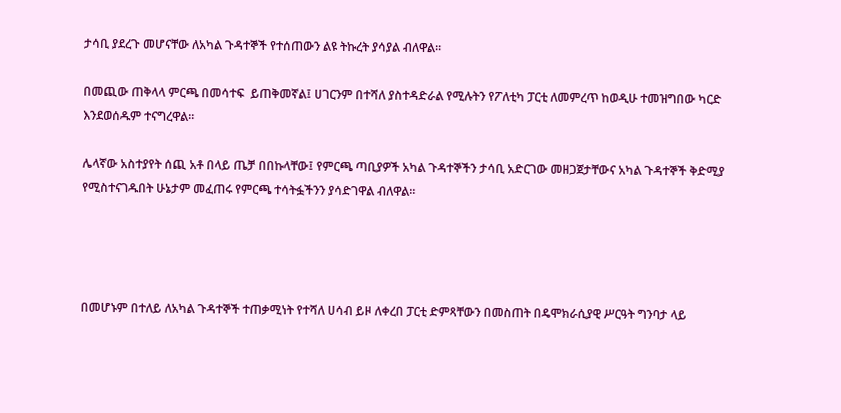ታሳቢ ያደረጉ መሆናቸው ለአካል ጉዳተኞች የተሰጠውን ልዩ ትኩረት ያሳያል ብለዋል።

በመጪው ጠቅላላ ምርጫ በመሳተፍ  ይጠቅመኛል፤ ሀገርንም በተሻለ ያስተዳድራል የሚሉትን የፖለቲካ ፓርቲ ለመምረጥ ከወዲሁ ተመዝግበው ካርድ እንደወሰዱም ተናግረዋል።

ሌላኛው አስተያየት ሰጪ አቶ በላይ ጤቻ በበኩላቸው፤ የምርጫ ጣቢያዎች አካል ጉዳተኞችን ታሳቢ አድርገው መዘጋጀታቸውና አካል ጉዳተኞች ቅድሚያ የሚስተናገዱበት ሁኔታም መፈጠሩ የምርጫ ተሳትፏችንን ያሳድገዋል ብለዋል።




በመሆኑም በተለይ ለአካል ጉዳተኞች ተጠቃሚነት የተሻለ ሀሳብ ይዞ ለቀረበ ፓርቲ ድምጻቸውን በመስጠት በዴሞክራሲያዊ ሥርዓት ግንባታ ላይ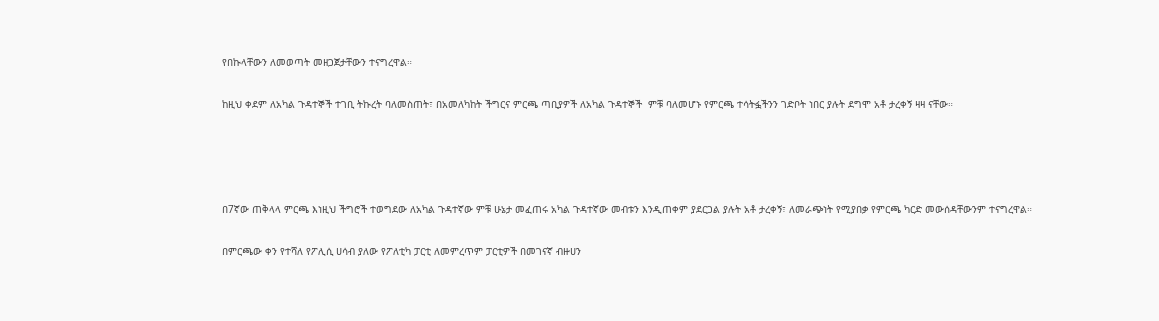የበኩላቸውን ለመወጣት መዘጋጀታቸውን ተናግረዋል።

ከዚህ ቀደም ለአካል ጉዳተኞች ተገቢ ትኩረት ባለመስጠት፣ በአመለካከት ችግርና ምርጫ ጣቢያዎች ለአካል ጉዳተኞች  ምቹ ባለመሆኑ የምርጫ ተሳትፏችንን ገድቦት ነበር ያሉት ደግሞ አቶ ታረቀኝ ዛዛ ናቸው።




በ7ኛው ጠቅላላ ምርጫ እነዚህ ችግሮች ተወግደው ለአካል ጉዳተኛው ምቹ ሁኔታ መፈጠሩ አካል ጉዳተኛው መብቱን እንዲጠቀም ያደርጋል ያሉት አቶ ታረቀኝ፣ ለመራጭነት የሚያበቃ የምርጫ ካርድ መውሰዳቸውንም ተናግረዋል።

በምርጫው ቀን የተሻለ የፖሊሲ ሀሳብ ያለው የፖለቲካ ፓርቲ ለመምረጥም ፓርቲዎች በመገናኛ ብዙሀን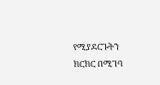የሚያደርጉትን ክርክር በሚገባ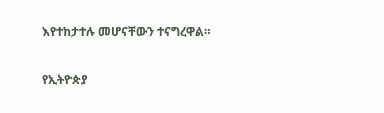እየተከታተሉ መሆናቸውን ተናግረዋል።

የኢትዮጵያ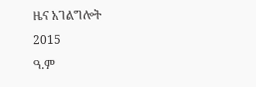ዜና አገልግሎት
2015
ዓ.ም